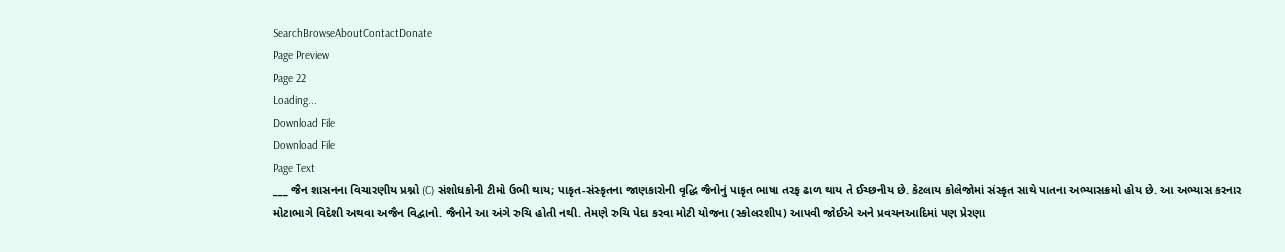SearchBrowseAboutContactDonate
Page Preview
Page 22
Loading...
Download File
Download File
Page Text
___ જૈન શાસનના વિચારણીય પ્રશ્નો (C) સંશોધકોની ટીમો ઉભી થાય; પાકૃત-સંસ્કૃતના જાણકારોની વૃદ્ધિ જૈનોનું પાકૃત ભાષા તરફ ઢાળ થાય તે ઈચ્છનીય છે. કેટલાય કોલેજોમાં સંસ્કૃત સાથે પાતના અભ્યાસક્રમો હોય છે. આ અભ્યાસ કરનાર મોટાભાગે વિદેશી અથવા અજૈન વિદ્વાનો. જૈનોને આ અંગે રુચિ હોતી નથી. તેમણે રુચિ પેદા કરવા મોટી યોજના (સ્કોલરશીપ) આપવી જોઈએ અને પ્રવચનઆદિમાં પણ પ્રેરણા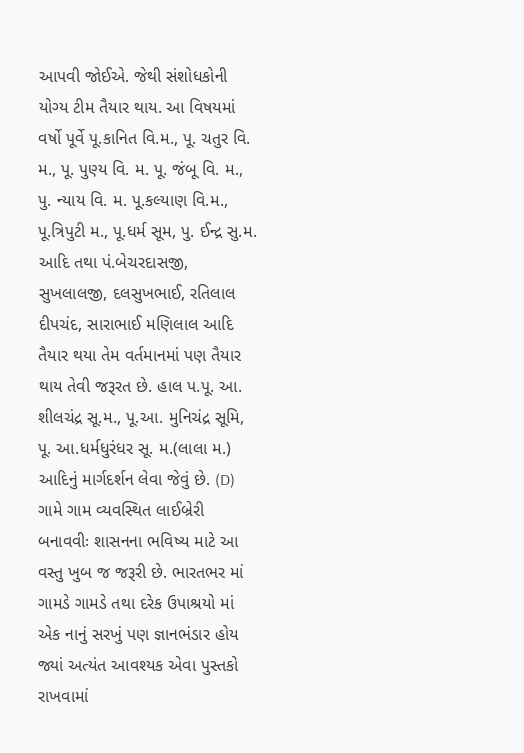આપવી જોઈએ. જેથી સંશોધકોની યોગ્ય ટીમ તૈયાર થાય. આ વિષયમાં વર્ષો પૂર્વે પૂ.કાનિત વિ.મ., પૂ. ચતુર વિ. મ., પૂ. પુણ્ય વિ. મ. પૂ. જંબૂ વિ. મ., પુ. ન્યાય વિ. મ. પૂ.કલ્યાણ વિ.મ., પૂ.ત્રિપુટી મ., પૂ.ધર્મ સૂમ, પુ. ઈન્દ્ર સુ.મ. આદિ તથા પં.બેચરદાસજી, સુખલાલજી, દલસુખભાઈ, રતિલાલ દીપચંદ, સારાભાઈ મણિલાલ આદિ તૈયાર થયા તેમ વર્તમાનમાં પણ તૈયાર થાય તેવી જરૂરત છે. હાલ પ.પૂ. આ. શીલચંદ્ર સૂ.મ., પૂ.આ. મુનિચંદ્ર સૂમિ, પૂ. આ.ધર્મધુરંધર સૂ. મ.(લાલા મ.) આદિનું માર્ગદર્શન લેવા જેવું છે. (D) ગામે ગામ વ્યવસ્થિત લાઈબ્રેરી બનાવવીઃ શાસનના ભવિષ્ય માટે આ વસ્તુ ખુબ જ જરૂરી છે. ભારતભર માં ગામડે ગામડે તથા દરેક ઉપાશ્રયો માં એક નાનું સરખું પણ જ્ઞાનભંડાર હોય જ્યાં અત્યંત આવશ્યક એવા પુસ્તકો રાખવામાં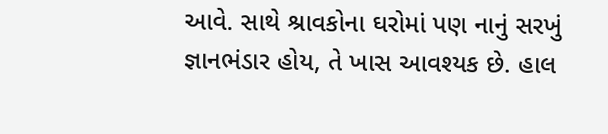આવે. સાથે શ્રાવકોના ઘરોમાં પણ નાનું સરખું જ્ઞાનભંડાર હોય, તે ખાસ આવશ્યક છે. હાલ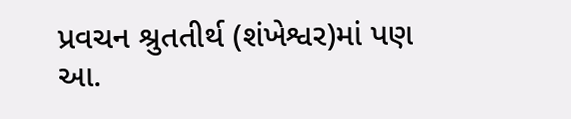પ્રવચન શ્રુતતીર્થ (શંખેશ્વર)માં પણ આ.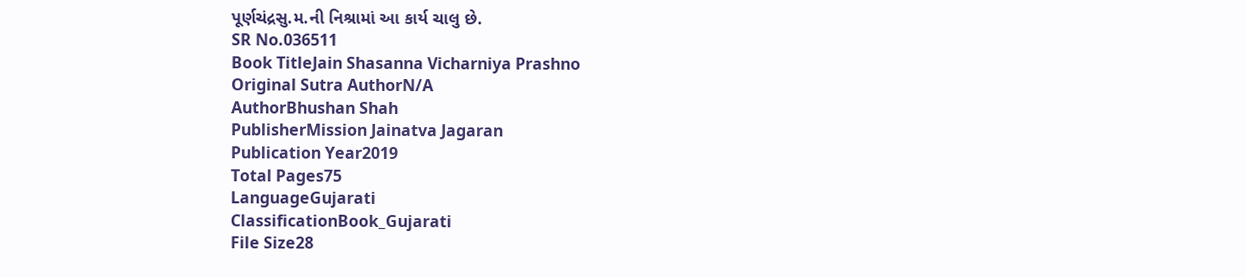પૂર્ણચંદ્રસુ.મ.ની નિશ્રામાં આ કાર્ય ચાલુ છે.
SR No.036511
Book TitleJain Shasanna Vicharniya Prashno
Original Sutra AuthorN/A
AuthorBhushan Shah
PublisherMission Jainatva Jagaran
Publication Year2019
Total Pages75
LanguageGujarati
ClassificationBook_Gujarati
File Size28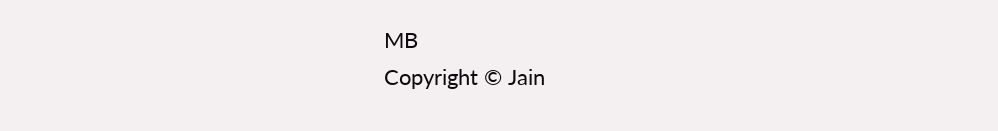MB
Copyright © Jain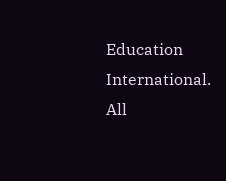Education International. All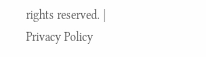rights reserved. | Privacy Policy